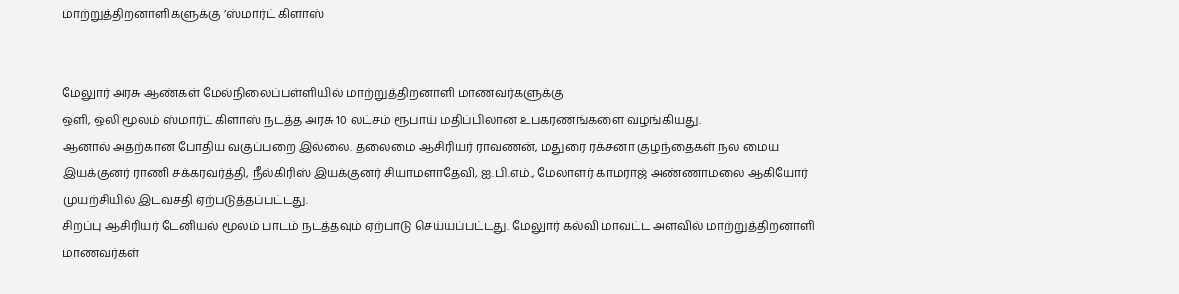மாற்றுத்திறனாளிகளுக்கு ’ஸ்மார்ட் கிளாஸ்


மேலுார் அரசு ஆண்கள் மேல்நிலைப்பள்ளியில் மாற்றுத்திறனாளி மாணவர்களுக்கு
ஒளி, ஒலி மூலம் ஸ்மார்ட் கிளாஸ் நடத்த அரசு 10 லட்சம் ரூபாய் மதிப்பிலான உபகரணங்களை வழங்கியது.
ஆனால் அதற்கான போதிய வகுப்பறை இல்லை. தலைமை ஆசிரியர் ராவணன், மதுரை ரக்சனா குழந்தைகள் நல மைய இயக்குனர் ராணி சக்கரவர்த்தி, நீல்கிரிஸ் இயக்குனர் சியாமளாதேவி, ஐ.பி.எம்., மேலாளர் காமராஜ் அண்ணாமலை ஆகியோர் முயற்சியில் இடவசதி ஏற்படுத்தப்பட்டது.
சிறப்பு ஆசிரியர் டேனியல் மூலம் பாடம் நடத்தவும் ஏற்பாடு செய்யப்பட்டது. மேலுார் கல்வி மாவட்ட அளவில் மாற்றுத்திறனாளி மாணவர்கள்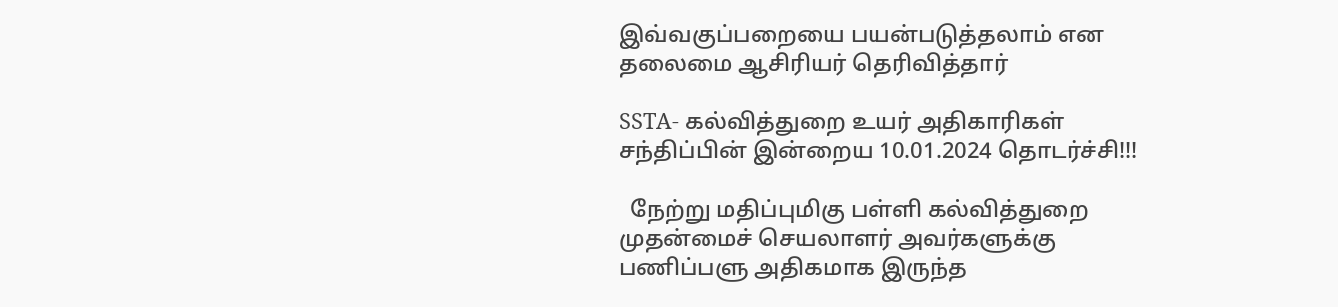இவ்வகுப்பறையை பயன்படுத்தலாம் என தலைமை ஆசிரியர் தெரிவித்தார்

SSTA- கல்வித்துறை உயர் அதிகாரிகள் சந்திப்பின் இன்றைய 10.01.2024 தொடர்ச்சி!!!

  நேற்று மதிப்புமிகு பள்ளி கல்வித்துறை முதன்மைச் செயலாளர் அவர்களுக்கு பணிப்பளு அதிகமாக இருந்த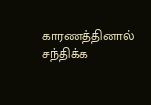காரணத்தினால் சந்திக்க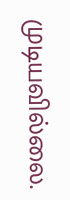முடியவில்லை.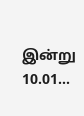இன்று 10.01...